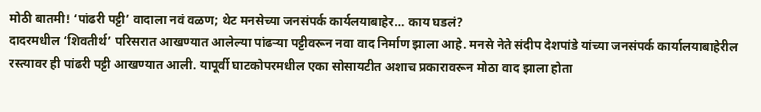मोठी बातमी! ‘पांढरी पट्टी’ वादाला नवं वळण; थेट मनसेच्या जनसंपर्क कार्यलयाबाहेर… काय घडलं?
दादरमधील ‘शिवतीर्थ’ परिसरात आखण्यात आलेल्या पांढऱ्या पट्टीवरून नवा वाद निर्माण झाला आहे. मनसे नेते संदीप देशपांडे यांच्या जनसंपर्क कार्यालयाबाहेरील रस्त्यावर ही पांढरी पट्टी आखण्यात आली. यापूर्वी घाटकोपरमधील एका सोसायटीत अशाच प्रकारावरून मोठा वाद झाला होता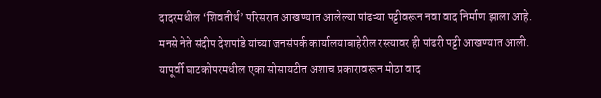दादरमधील ‘शिवतीर्थ’ परिसरात आखण्यात आलेल्या पांढऱ्या पट्टीवरून नवा वाद निर्माण झाला आहे. मनसे नेते संदीप देशपांडे यांच्या जनसंपर्क कार्यालयाबाहेरील रस्त्यावर ही पांढरी पट्टी आखण्यात आली. यापूर्वी घाटकोपरमधील एका सोसायटीत अशाच प्रकारावरून मोठा वाद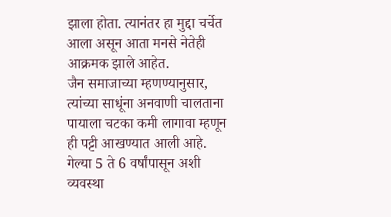झाला होता. त्यानंतर हा मुद्दा चर्चेत आला असून आता मनसे नेतेही आक्रमक झाले आहेत.
जैन समाजाच्या म्हणण्यानुसार, त्यांच्या साधूंना अनवाणी चालताना पायाला चटका कमी लागावा म्हणून ही पट्टी आखण्यात आली आहे. गेल्या 5 ते 6 वर्षांपासून अशी व्यवस्था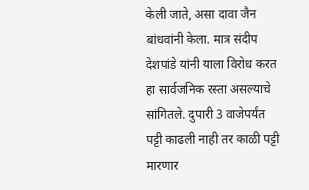केली जाते, असा दावा जैन बांधवांनी केला. मात्र संदीप देशपांडे यांनी याला विरोध करत हा सार्वजनिक रस्ता असल्याचे सांगितले. दुपारी 3 वाजेपर्यंत पट्टी काढली नाही तर काळी पट्टी मारणार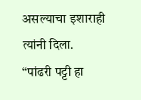असल्याचा इशाराही त्यांनी दिला.
“पांढरी पट्टी हा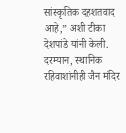सांस्कृतिक दहशतवाद आहे,” अशी टीका देशपांडे यांनी केली. दरम्यान, स्थानिक रहिवाशांनीही जैन मंदिर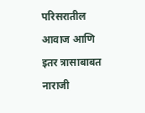परिसरातील आवाज आणि इतर त्रासाबाबत नाराजी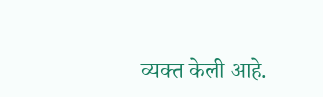व्यक्त केली आहे.